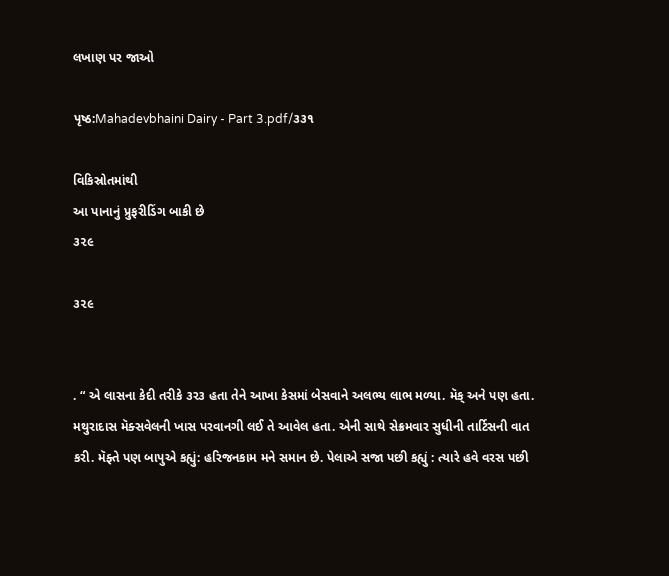લખાણ પર જાઓ

પૃષ્ઠ:Mahadevbhaini Dairy - Part 3.pdf/૩૩૧

વિકિસ્રોતમાંથી
આ પાનાનું પ્રુફરીડિંગ બાકી છે
૩૨૯

૩૨૯


. “ એ લાસના કેદી તરીકે ૩ર૩ હતા તેને આખા કેસમાં બેસવાને અલભ્ય લાભ મળ્યા. મૅક્ અને પણ હતા. મથુરાદાસ મૅક્સવેલની ખાસ પરવાનગી લઈ તે આવેલ હતા. એની સાથે સેક્રમવાર સુધીની તાર્ટિસની વાત કરી. મૅફ્તે પણ બાપુએ કહ્યું: હરિજનકામ મને સમાન છે. પેલાએ સજા પછી કહ્યું : ત્યારે હવે વરસ પછી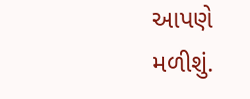આપણે મળીશું.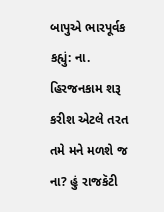બાપુએ ભારપૂર્વક કહ્યું: ના. હિરજનકામ શરૂ કરીશ એટલે તરત તમે મને મળશે જ ના? હું રાજકૅટી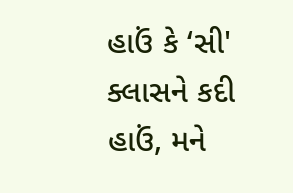હાઉં કે ‘સી' ક્લાસને કદી હાઉં, મને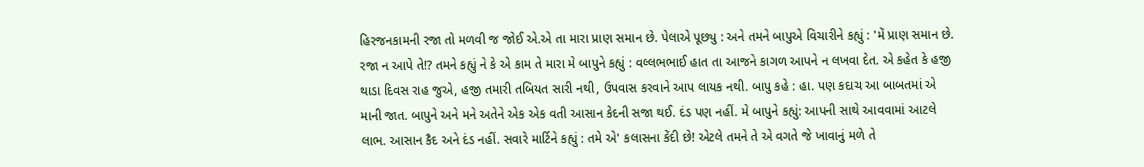હિરજનકામની રજા તો મળવી જ જોઈ એ.એ તા મારા પ્રાણ સમાન છે. પેલાએ પૂછ્યુ : અને તમને બાપુએ વિચારીને કહ્યું : 'મેં પ્રાણ સમાન છે. રજા ન આપે તે!? તમને કહ્યું ને કે એ કામ તે મારા મે બાપુને કહ્યું : વલ્લભભાઈ હાત તા આજને કાગળ આપને ન લખવા દેત. એ કહેત કે હજી થાડા દિવસ રાહ જુએ, હજી તમારી તબિયત સારી નથી, ઉપવાસ કરવાને આપ લાયક નથી. બાપુ કહે : હા. પણ કદાચ આ બાબતમાં એ માની જાત. બાપુને અને મને અતેને એક એક વતી આસાન કેદની સજા થઈ. દંડ પણ નહીં. મે બાપુને કહ્યું: આપની સાથે આવવામાં આટલે લાભ. આસાન કૈદ અને દંડ નહીં. સવારે માર્ટિને કહ્યું : તમે એ' કલાસના કેંદી છે! એટલે તમને તે એ વગતે જે ખાવાનું મળે તે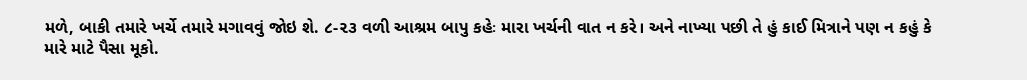મળે, બાકી તમારે ખર્ચે તમારે મગાવવું જોઇ શે. ૮-૨૩ વળી આશ્રમ બાપુ કહેઃ મારા ખર્ચની વાત ન કરે। અને નાખ્યા પછી તે હું કાઈ મિત્રાને પણ ન કહું કે મારે માટે પૈસા મૂકો.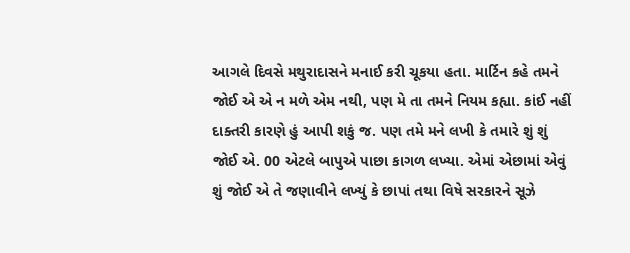આગલે દિવસે મથુરાદાસને મનાઈ કરી ચૂકયા હતા. માર્ટિન કહે તમને જોઈ એ એ ન મળે એમ નથી, પણ મે તા તમને નિયમ કહ્યા. કાંઈ નહીં દાક્તરી કારણે હું આપી શકું જ. પણ તમે મને લખી કે તમારે શું શું જોઈ એ. 00 એટલે બાપુએ પાછા કાગળ લખ્યા. એમાં એછામાં એવું શું જોઈ એ તે જણાવીને લખ્યું કે છાપાં તથા વિષે સરકારને સૂઝે